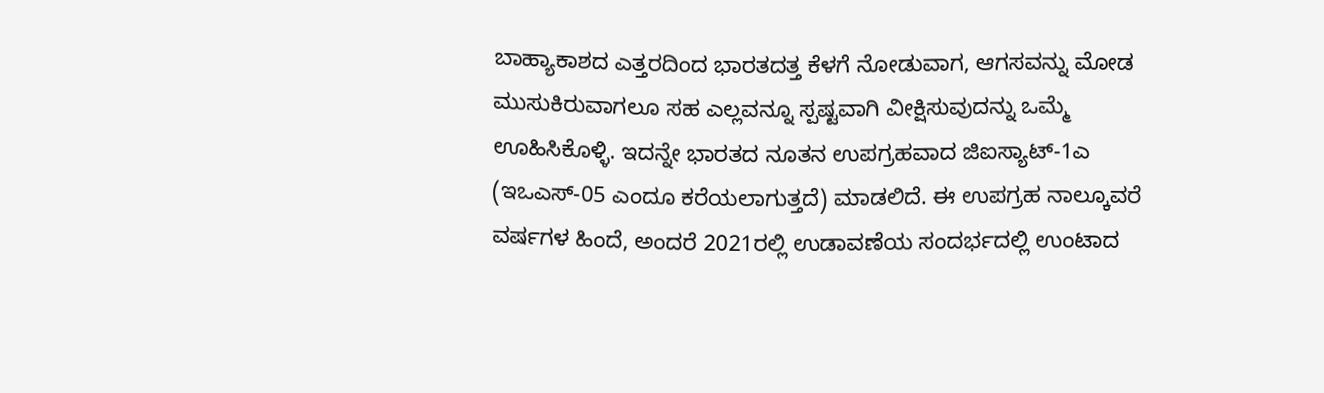ಬಾಹ್ಯಾಕಾಶದ ಎತ್ತರದಿಂದ ಭಾರತದತ್ತ ಕೆಳಗೆ ನೋಡುವಾಗ, ಆಗಸವನ್ನು ಮೋಡ ಮುಸುಕಿರುವಾಗಲೂ ಸಹ ಎಲ್ಲವನ್ನೂ ಸ್ಪಷ್ಟವಾಗಿ ವೀಕ್ಷಿಸುವುದನ್ನು ಒಮ್ಮೆ ಊಹಿಸಿಕೊಳ್ಳಿ. ಇದನ್ನೇ ಭಾರತದ ನೂತನ ಉಪಗ್ರಹವಾದ ಜಿಐಸ್ಯಾಟ್-1ಎ (ಇಒಎಸ್-05 ಎಂದೂ ಕರೆಯಲಾಗುತ್ತದೆ) ಮಾಡಲಿದೆ. ಈ ಉಪಗ್ರಹ ನಾಲ್ಕೂವರೆ ವರ್ಷಗಳ ಹಿಂದೆ, ಅಂದರೆ 2021ರಲ್ಲಿ ಉಡಾವಣೆಯ ಸಂದರ್ಭದಲ್ಲಿ ಉಂಟಾದ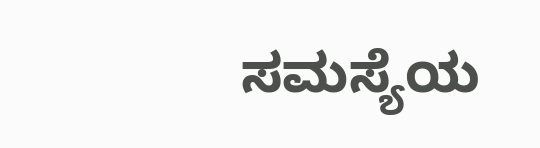ಸಮಸ್ಯೆಯ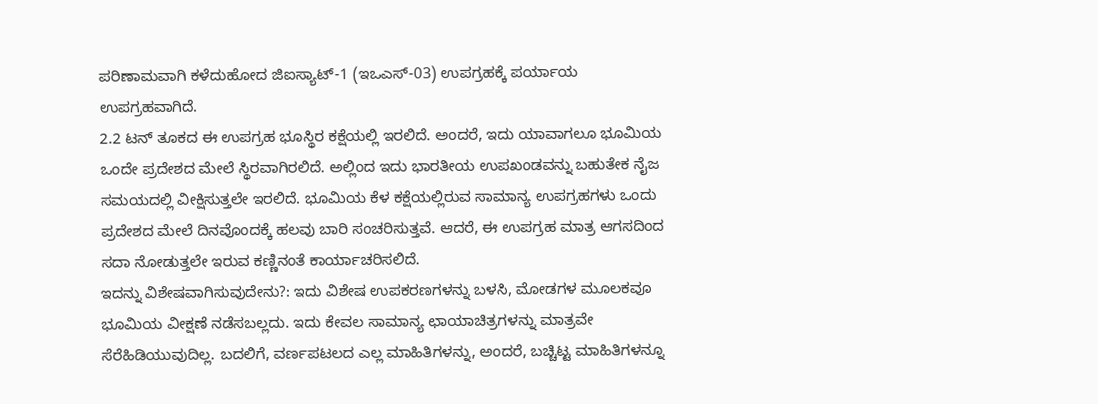ಪರಿಣಾಮವಾಗಿ ಕಳೆದುಹೋದ ಜಿಐಸ್ಯಾಟ್-1 (ಇಒಎಸ್-03) ಉಪಗ್ರಹಕ್ಕೆ ಪರ್ಯಾಯ ಉಪಗ್ರಹವಾಗಿದೆ.
2.2 ಟನ್ ತೂಕದ ಈ ಉಪಗ್ರಹ ಭೂಸ್ಥಿರ ಕಕ್ಷೆಯಲ್ಲಿ ಇರಲಿದೆ. ಅಂದರೆ, ಇದು ಯಾವಾಗಲೂ ಭೂಮಿಯ ಒಂದೇ ಪ್ರದೇಶದ ಮೇಲೆ ಸ್ಥಿರವಾಗಿರಲಿದೆ. ಅಲ್ಲಿಂದ ಇದು ಭಾರತೀಯ ಉಪಖಂಡವನ್ನು ಬಹುತೇಕ ನೈಜ ಸಮಯದಲ್ಲಿ ವೀಕ್ಷಿಸುತ್ತಲೇ ಇರಲಿದೆ. ಭೂಮಿಯ ಕೆಳ ಕಕ್ಷೆಯಲ್ಲಿರುವ ಸಾಮಾನ್ಯ ಉಪಗ್ರಹಗಳು ಒಂದು ಪ್ರದೇಶದ ಮೇಲೆ ದಿನವೊಂದಕ್ಕೆ ಹಲವು ಬಾರಿ ಸಂಚರಿಸುತ್ತವೆ. ಆದರೆ, ಈ ಉಪಗ್ರಹ ಮಾತ್ರ ಆಗಸದಿಂದ ಸದಾ ನೋಡುತ್ತಲೇ ಇರುವ ಕಣ್ಣಿನಂತೆ ಕಾರ್ಯಾಚರಿಸಲಿದೆ.
ಇದನ್ನು ವಿಶೇಷವಾಗಿಸುವುದೇನು?: ಇದು ವಿಶೇಷ ಉಪಕರಣಗಳನ್ನು ಬಳಸಿ, ಮೋಡಗಳ ಮೂಲಕವೂ ಭೂಮಿಯ ವೀಕ್ಷಣೆ ನಡೆಸಬಲ್ಲದು. ಇದು ಕೇವಲ ಸಾಮಾನ್ಯ ಛಾಯಾಚಿತ್ರಗಳನ್ನು ಮಾತ್ರವೇ ಸೆರೆಹಿಡಿಯುವುದಿಲ್ಲ. ಬದಲಿಗೆ, ವರ್ಣಪಟಲದ ಎಲ್ಲ ಮಾಹಿತಿಗಳನ್ನು, ಅಂದರೆ, ಬಚ್ಚಿಟ್ಟ ಮಾಹಿತಿಗಳನ್ನೂ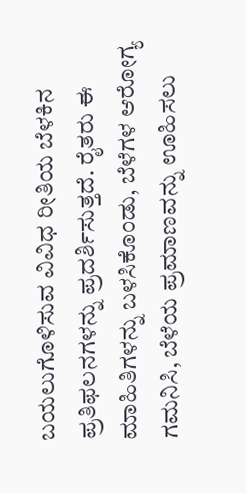ಬಯಲುಗೊಳಿಸುವ ವಿವಿಧ ರೀತಿಯ ಬೆಳಕಿನ ಪ್ರತಿಫಲನಗಳನ್ನು ಪ್ರದರ್ಶಿಸುತ್ತದೆ. ರೈತರು ಈ ಮಾಹಿತಿಗಳನ್ನು ಬಳಸಿಕೊಂಡು, ಬೆಳೆಗಳ ಆರೋಗ್ಯ ಗಮನಿಸಿ, ಬೆಳೆಯ ಪ್ರಮಾಣವನ್ನು ಊಹಿಸಲು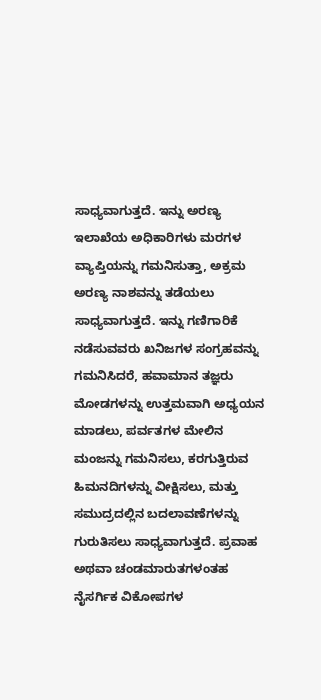ಸಾಧ್ಯವಾಗುತ್ತದೆ. ಇನ್ನು ಅರಣ್ಯ ಇಲಾಖೆಯ ಅಧಿಕಾರಿಗಳು ಮರಗಳ ವ್ಯಾಪ್ತಿಯನ್ನು ಗಮನಿಸುತ್ತಾ, ಅಕ್ರಮ ಅರಣ್ಯ ನಾಶವನ್ನು ತಡೆಯಲು ಸಾಧ್ಯವಾಗುತ್ತದೆ. ಇನ್ನು ಗಣಿಗಾರಿಕೆ ನಡೆಸುವವರು ಖನಿಜಗಳ ಸಂಗ್ರಹವನ್ನು ಗಮನಿಸಿದರೆ, ಹವಾಮಾನ ತಜ್ಞರು ಮೋಡಗಳನ್ನು ಉತ್ತಮವಾಗಿ ಅಧ್ಯಯನ ಮಾಡಲು, ಪರ್ವತಗಳ ಮೇಲಿನ ಮಂಜನ್ನು ಗಮನಿಸಲು, ಕರಗುತ್ತಿರುವ ಹಿಮನದಿಗಳನ್ನು ವೀಕ್ಷಿಸಲು, ಮತ್ತು ಸಮುದ್ರದಲ್ಲಿನ ಬದಲಾವಣೆಗಳನ್ನು ಗುರುತಿಸಲು ಸಾಧ್ಯವಾಗುತ್ತದೆ. ಪ್ರವಾಹ ಅಥವಾ ಚಂಡಮಾರುತಗಳಂತಹ ನೈಸರ್ಗಿಕ ವಿಕೋಪಗಳ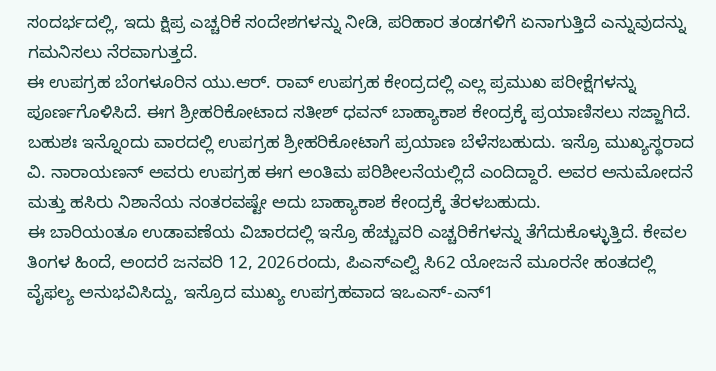ಸಂದರ್ಭದಲ್ಲಿ, ಇದು ಕ್ಷಿಪ್ರ ಎಚ್ಚರಿಕೆ ಸಂದೇಶಗಳನ್ನು ನೀಡಿ, ಪರಿಹಾರ ತಂಡಗಳಿಗೆ ಏನಾಗುತ್ತಿದೆ ಎನ್ನುವುದನ್ನು ಗಮನಿಸಲು ನೆರವಾಗುತ್ತದೆ.
ಈ ಉಪಗ್ರಹ ಬೆಂಗಳೂರಿನ ಯು.ಆರ್. ರಾವ್ ಉಪಗ್ರಹ ಕೇಂದ್ರದಲ್ಲಿ ಎಲ್ಲ ಪ್ರಮುಖ ಪರೀಕ್ಷೆಗಳನ್ನು ಪೂರ್ಣಗೊಳಿಸಿದೆ. ಈಗ ಶ್ರೀಹರಿಕೋಟಾದ ಸತೀಶ್ ಧವನ್ ಬಾಹ್ಯಾಕಾಶ ಕೇಂದ್ರಕ್ಕೆ ಪ್ರಯಾಣಿಸಲು ಸಜ್ಜಾಗಿದೆ. ಬಹುಶಃ ಇನ್ನೊಂದು ವಾರದಲ್ಲಿ ಉಪಗ್ರಹ ಶ್ರೀಹರಿಕೋಟಾಗೆ ಪ್ರಯಾಣ ಬೆಳೆಸಬಹುದು. ಇಸ್ರೊ ಮುಖ್ಯಸ್ಥರಾದ ವಿ. ನಾರಾಯಣನ್ ಅವರು ಉಪಗ್ರಹ ಈಗ ಅಂತಿಮ ಪರಿಶೀಲನೆಯಲ್ಲಿದೆ ಎಂದಿದ್ದಾರೆ. ಅವರ ಅನುಮೋದನೆ ಮತ್ತು ಹಸಿರು ನಿಶಾನೆಯ ನಂತರವಷ್ಟೇ ಅದು ಬಾಹ್ಯಾಕಾಶ ಕೇಂದ್ರಕ್ಕೆ ತೆರಳಬಹುದು.
ಈ ಬಾರಿಯಂತೂ ಉಡಾವಣೆಯ ವಿಚಾರದಲ್ಲಿ ಇಸ್ರೊ ಹೆಚ್ಚುವರಿ ಎಚ್ಚರಿಕೆಗಳನ್ನು ತೆಗೆದುಕೊಳ್ಳುತ್ತಿದೆ. ಕೇವಲ ತಿಂಗಳ ಹಿಂದೆ, ಅಂದರೆ ಜನವರಿ 12, 2026ರಂದು, ಪಿಎಸ್ಎಲ್ವಿ ಸಿ62 ಯೋಜನೆ ಮೂರನೇ ಹಂತದಲ್ಲಿ ವೈಫಲ್ಯ ಅನುಭವಿಸಿದ್ದು, ಇಸ್ರೊದ ಮುಖ್ಯ ಉಪಗ್ರಹವಾದ ಇಒಎಸ್-ಎನ್1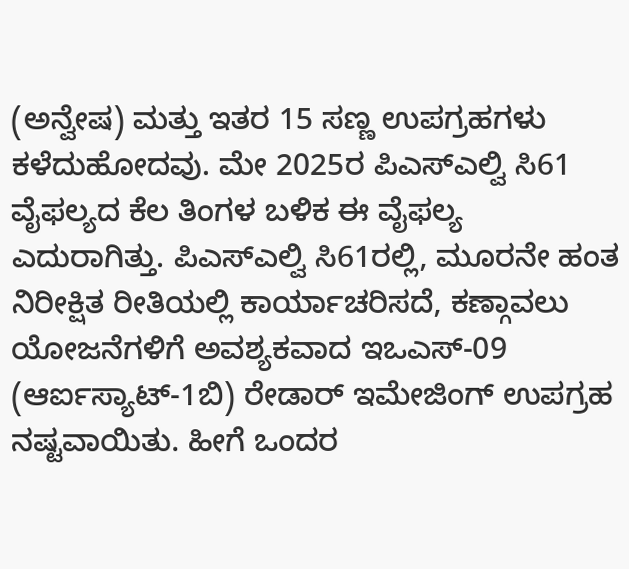(ಅನ್ವೇಷ) ಮತ್ತು ಇತರ 15 ಸಣ್ಣ ಉಪಗ್ರಹಗಳು ಕಳೆದುಹೋದವು. ಮೇ 2025ರ ಪಿಎಸ್ಎಲ್ವಿ ಸಿ61 ವೈಫಲ್ಯದ ಕೆಲ ತಿಂಗಳ ಬಳಿಕ ಈ ವೈಫಲ್ಯ ಎದುರಾಗಿತ್ತು. ಪಿಎಸ್ಎಲ್ವಿ ಸಿ61ರಲ್ಲಿ, ಮೂರನೇ ಹಂತ ನಿರೀಕ್ಷಿತ ರೀತಿಯಲ್ಲಿ ಕಾರ್ಯಾಚರಿಸದೆ, ಕಣ್ಗಾವಲು ಯೋಜನೆಗಳಿಗೆ ಅವಶ್ಯಕವಾದ ಇಒಎಸ್-09 (ಆರ್ಐಸ್ಯಾಟ್-1ಬಿ) ರೇಡಾರ್ ಇಮೇಜಿಂಗ್ ಉಪಗ್ರಹ ನಷ್ಟವಾಯಿತು. ಹೀಗೆ ಒಂದರ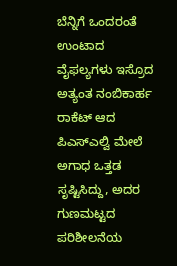ಬೆನ್ನಿಗೆ ಒಂದರಂತೆ ಉಂಟಾದ ವೈಫಲ್ಯಗಳು ಇಸ್ರೊದ ಅತ್ಯಂತ ನಂಬಿಕಾರ್ಹ ರಾಕೆಟ್ ಆದ ಪಿಎಸ್ಎಲ್ವಿ ಮೇಲೆ ಅಗಾಧ ಒತ್ತಡ ಸೃಷ್ಟಿಸಿದ್ದು, ಅದರ ಗುಣಮಟ್ಟದ ಪರಿಶೀಲನೆಯ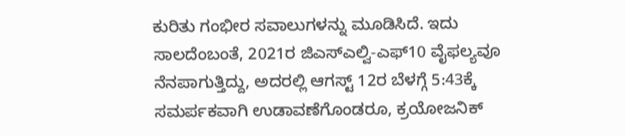ಕುರಿತು ಗಂಭೀರ ಸವಾಲುಗಳನ್ನು ಮೂಡಿಸಿದೆ. ಇದು ಸಾಲದೆಂಬಂತೆ, 2021ರ ಜಿಎಸ್ಎಲ್ವಿ-ಎಫ್10 ವೈಫಲ್ಯವೂ ನೆನಪಾಗುತ್ತಿದ್ದು, ಅದರಲ್ಲಿ ಆಗಸ್ಟ್ 12ರ ಬೆಳಗ್ಗೆ 5:43ಕ್ಕೆ ಸಮರ್ಪಕವಾಗಿ ಉಡಾವಣೆಗೊಂಡರೂ, ಕ್ರಯೋಜನಿಕ್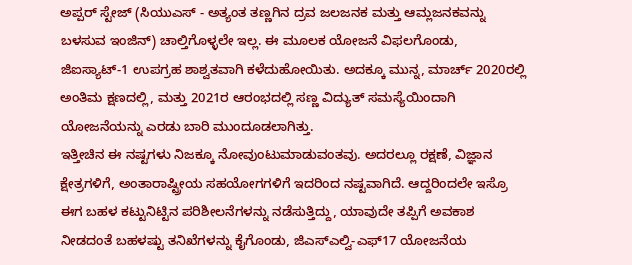ಅಪ್ಪರ್ ಸ್ಟೇಜ್ (ಸಿಯುಎಸ್ - ಅತ್ಯಂತ ತಣ್ಣಗಿನ ದ್ರವ ಜಲಜನಕ ಮತ್ತು ಆಮ್ಲಜನಕವನ್ನು ಬಳಸುವ ಇಂಜಿನ್) ಚಾಲ್ತಿಗೊಳ್ಳಲೇ ಇಲ್ಲ. ಈ ಮೂಲಕ ಯೋಜನೆ ವಿಫಲಗೊಂಡು, ಜಿಐಸ್ಯಾಟ್-1 ಉಪಗ್ರಹ ಶಾಶ್ವತವಾಗಿ ಕಳೆದುಹೋಯಿತು. ಅದಕ್ಕೂ ಮುನ್ನ, ಮಾರ್ಚ್ 2020ರಲ್ಲಿ ಅಂತಿಮ ಕ್ಷಣದಲ್ಲಿ, ಮತ್ತು 2021ರ ಆರಂಭದಲ್ಲಿ ಸಣ್ಣ ವಿದ್ಯುತ್ ಸಮಸ್ಯೆಯಿಂದಾಗಿ ಯೋಜನೆಯನ್ನು ಎರಡು ಬಾರಿ ಮುಂದೂಡಲಾಗಿತ್ತು.
ಇತ್ತೀಚಿನ ಈ ನಷ್ಟಗಳು ನಿಜಕ್ಕೂ ನೋವುಂಟುಮಾಡುವಂತವು. ಅದರಲ್ಲೂ ರಕ್ಷಣೆ, ವಿಜ್ಞಾನ ಕ್ಷೇತ್ರಗಳಿಗೆ, ಅಂತಾರಾಷ್ಟ್ರೀಯ ಸಹಯೋಗಗಳಿಗೆ ಇದರಿಂದ ನಷ್ಟವಾಗಿದೆ. ಆದ್ದರಿಂದಲೇ ಇಸ್ರೊ ಈಗ ಬಹಳ ಕಟ್ಟುನಿಟ್ಟಿನ ಪರಿಶೀಲನೆಗಳನ್ನು ನಡೆಸುತ್ತಿದ್ದು, ಯಾವುದೇ ತಪ್ಪಿಗೆ ಅವಕಾಶ ನೀಡದಂತೆ ಬಹಳಷ್ಟು ತನಿಖೆಗಳನ್ನು ಕೈಗೊಂಡು, ಜಿಎಸ್ಎಲ್ವಿ-ಎಫ್17 ಯೋಜನೆಯ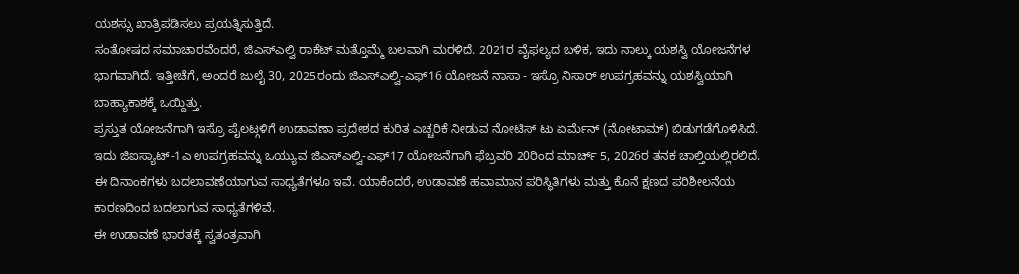ಯಶಸ್ಸು ಖಾತ್ರಿಪಡಿಸಲು ಪ್ರಯತ್ನಿಸುತ್ತಿದೆ.
ಸಂತೋಷದ ಸಮಾಚಾರವೆಂದರೆ, ಜಿಎಸ್ಎಲ್ವಿ ರಾಕೆಟ್ ಮತ್ತೊಮ್ಮೆ ಬಲವಾಗಿ ಮರಳಿದೆ. 2021ರ ವೈಫಲ್ಯದ ಬಳಿಕ, ಇದು ನಾಲ್ಕು ಯಶಸ್ವಿ ಯೋಜನೆಗಳ ಭಾಗವಾಗಿದೆ. ಇತ್ತೀಚೆಗೆ, ಅಂದರೆ ಜುಲೈ 30, 2025ರಂದು ಜಿಎಸ್ಎಲ್ವಿ-ಎಫ್16 ಯೋಜನೆ ನಾಸಾ - ಇಸ್ರೊ ನಿಸಾರ್ ಉಪಗ್ರಹವನ್ನು ಯಶಸ್ವಿಯಾಗಿ ಬಾಹ್ಯಾಕಾಶಕ್ಕೆ ಒಯ್ದಿತ್ತು.
ಪ್ರಸ್ತುತ ಯೋಜನೆಗಾಗಿ ಇಸ್ರೊ ಪೈಲಟ್ಗಳಿಗೆ ಉಡಾವಣಾ ಪ್ರದೇಶದ ಕುರಿತ ಎಚ್ಚರಿಕೆ ನೀಡುವ ನೋಟಿಸ್ ಟು ಏರ್ಮೆನ್ (ನೋಟಾಮ್) ಬಿಡುಗಡೆಗೊಳಿಸಿದೆ. ಇದು ಜಿಐಸ್ಯಾಟ್-1ಎ ಉಪಗ್ರಹವನ್ನು ಒಯ್ಯುವ ಜಿಎಸ್ಎಲ್ವಿ-ಎಫ್17 ಯೋಜನೆಗಾಗಿ ಫೆಬ್ರವರಿ 20ರಿಂದ ಮಾರ್ಚ್ 5, 2026ರ ತನಕ ಚಾಲ್ತಿಯಲ್ಲಿರಲಿದೆ. ಈ ದಿನಾಂಕಗಳು ಬದಲಾವಣೆಯಾಗುವ ಸಾಧ್ಯತೆಗಳೂ ಇವೆ. ಯಾಕೆಂದರೆ, ಉಡಾವಣೆ ಹವಾಮಾನ ಪರಿಸ್ಥಿತಿಗಳು ಮತ್ತು ಕೊನೆ ಕ್ಷಣದ ಪರಿಶೀಲನೆಯ ಕಾರಣದಿಂದ ಬದಲಾಗುವ ಸಾಧ್ಯತೆಗಳಿವೆ.
ಈ ಉಡಾವಣೆ ಭಾರತಕ್ಕೆ ಸ್ವತಂತ್ರವಾಗಿ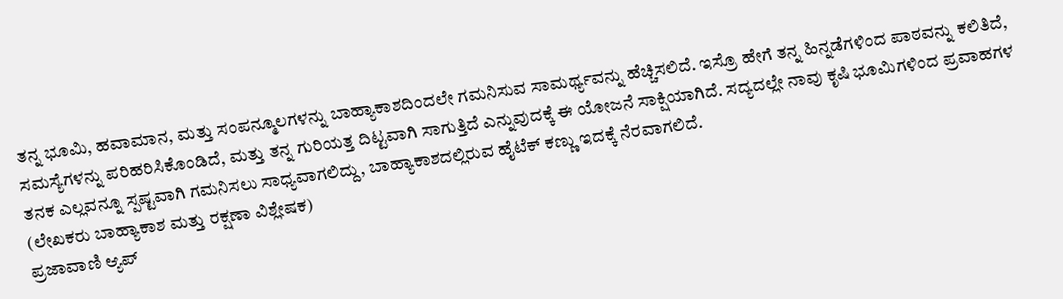ತನ್ನ ಭೂಮಿ, ಹವಾಮಾನ, ಮತ್ತು ಸಂಪನ್ಮೂಲಗಳನ್ನು ಬಾಹ್ಯಾಕಾಶದಿಂದಲೇ ಗಮನಿಸುವ ಸಾಮರ್ಥ್ಯವನ್ನು ಹೆಚ್ಚಿಸಲಿದೆ. ಇಸ್ರೊ ಹೇಗೆ ತನ್ನ ಹಿನ್ನಡೆಗಳಿಂದ ಪಾಠವನ್ನು ಕಲಿತಿದೆ, ಸಮಸ್ಯೆಗಳನ್ನು ಪರಿಹರಿಸಿಕೊಂಡಿದೆ, ಮತ್ತು ತನ್ನ ಗುರಿಯತ್ತ ದಿಟ್ಟವಾಗಿ ಸಾಗುತ್ತಿದೆ ಎನ್ನುವುದಕ್ಕೆ ಈ ಯೋಜನೆ ಸಾಕ್ಷಿಯಾಗಿದೆ. ಸದ್ಯದಲ್ಲೇ ನಾವು ಕೃಷಿ ಭೂಮಿಗಳಿಂದ ಪ್ರವಾಹಗಳ ತನಕ ಎಲ್ಲವನ್ನೂ ಸ್ಪಷ್ಟವಾಗಿ ಗಮನಿಸಲು ಸಾಧ್ಯವಾಗಲಿದ್ದು, ಬಾಹ್ಯಾಕಾಶದಲ್ಲಿರುವ ಹೈಟೆಕ್ ಕಣ್ಣು ಇದಕ್ಕೆ ನೆರವಾಗಲಿದೆ.
(ಲೇಖಕರು ಬಾಹ್ಯಾಕಾಶ ಮತ್ತು ರಕ್ಷಣಾ ವಿಶ್ಲೇಷಕ)
ಪ್ರಜಾವಾಣಿ ಆ್ಯಪ್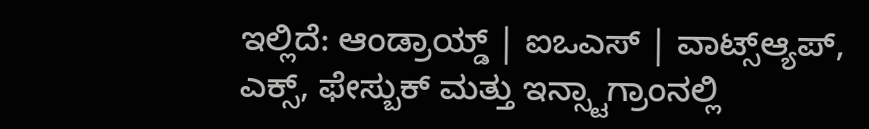ಇಲ್ಲಿದೆ: ಆಂಡ್ರಾಯ್ಡ್ | ಐಒಎಸ್ | ವಾಟ್ಸ್ಆ್ಯಪ್, ಎಕ್ಸ್, ಫೇಸ್ಬುಕ್ ಮತ್ತು ಇನ್ಸ್ಟಾಗ್ರಾಂನಲ್ಲಿ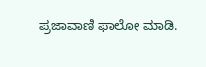ಪ್ರಜಾವಾಣಿ ಫಾಲೋ ಮಾಡಿ.